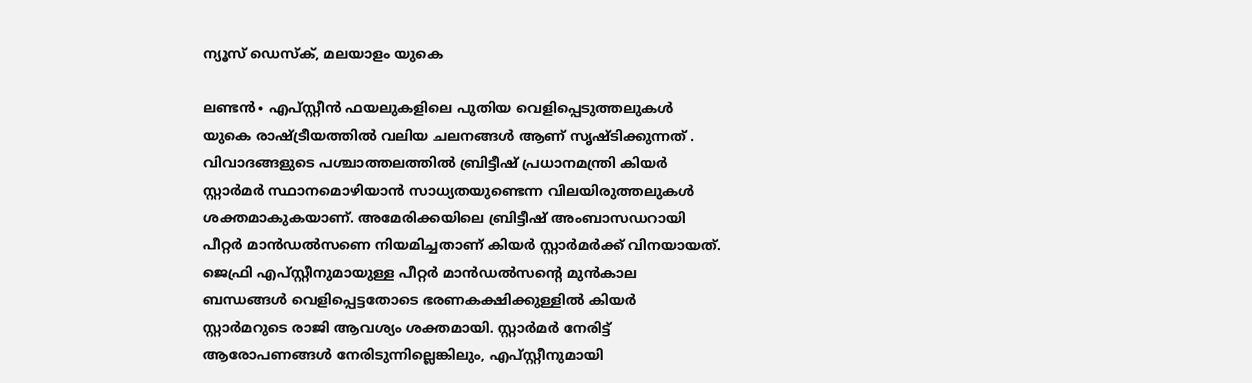ന്യൂസ് ഡെസ്ക്, മലയാളം യുകെ

ലണ്ടൻ∙ എപ്സ്റ്റീൻ ഫയലുകളിലെ പുതിയ വെളിപ്പെടുത്തലുകൾ യുകെ രാഷ്ട്രീയത്തിൽ വലിയ ചലനങ്ങൾ ആണ് സൃഷ്ടിക്കുന്നത് . വിവാദങ്ങളുടെ പശ്ചാത്തലത്തിൽ ബ്രിട്ടീഷ് പ്രധാനമന്ത്രി കിയർ സ്റ്റാർമർ സ്ഥാനമൊഴിയാൻ സാധ്യതയുണ്ടെന്ന വിലയിരുത്തലുകൾ ശക്തമാകുകയാണ്. അമേരിക്കയിലെ ബ്രിട്ടീഷ് അംബാസഡറായി പീറ്റർ മാൻഡൽസണെ നിയമിച്ചതാണ് കിയർ സ്റ്റാർമർക്ക് വിനയായത്. ജെഫ്രി എപ്സ്റ്റീനുമായുള്ള പീറ്റർ മാൻഡൽസന്റെ മുൻകാല ബന്ധങ്ങൾ വെളിപ്പെട്ടതോടെ ഭരണകക്ഷിക്കുള്ളിൽ കിയർ സ്റ്റാർമറുടെ രാജി ആവശ്യം ശക്തമായി. സ്റ്റാർമർ നേരിട്ട് ആരോപണങ്ങൾ നേരിടുന്നില്ലെങ്കിലും, എപ്സ്റ്റീനുമായി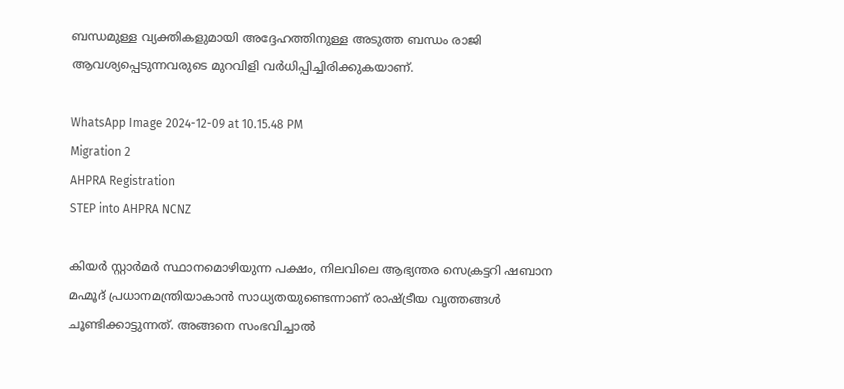ബന്ധമുള്ള വ്യക്തികളുമായി അദ്ദേഹത്തിനുള്ള അടുത്ത ബന്ധം രാജി ആവശ്യപ്പെടുന്നവരുടെ മുറവിളി വർധിപ്പിച്ചിരിക്കുകയാണ്.

WhatsApp Image 2024-12-09 at 10.15.48 PM
Migration 2
AHPRA Registration
STEP into AHPRA NCNZ

കിയർ സ്റ്റാർമർ സ്ഥാനമൊഴിയുന്ന പക്ഷം, നിലവിലെ ആഭ്യന്തര സെക്രട്ടറി ഷബാന മഹ്മൂദ് പ്രധാനമന്ത്രിയാകാൻ സാധ്യതയുണ്ടെന്നാണ് രാഷ്ട്രീയ വൃത്തങ്ങൾ ചൂണ്ടിക്കാട്ടുന്നത്. അങ്ങനെ സംഭവിച്ചാൽ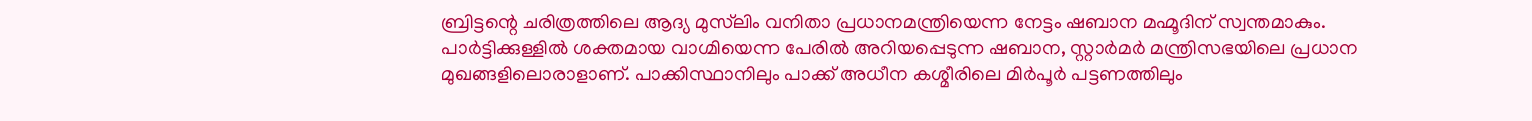ബ്രിട്ടന്റെ ചരിത്രത്തിലെ ആദ്യ മുസ്‌ലിം വനിതാ പ്രധാനമന്ത്രിയെന്ന നേട്ടം ഷബാന മഹ്മൂദിന് സ്വന്തമാകും. പാർട്ടിക്കുള്ളിൽ ശക്തമായ വാഗ്മിയെന്ന പേരിൽ അറിയപ്പെടുന്ന ഷബാന, സ്റ്റാർമർ മന്ത്രിസഭയിലെ പ്രധാന മുഖങ്ങളിലൊരാളാണ്. പാക്കിസ്ഥാനിലും പാക്ക് അധീന കശ്മീരിലെ മിർപൂർ പട്ടണത്തിലും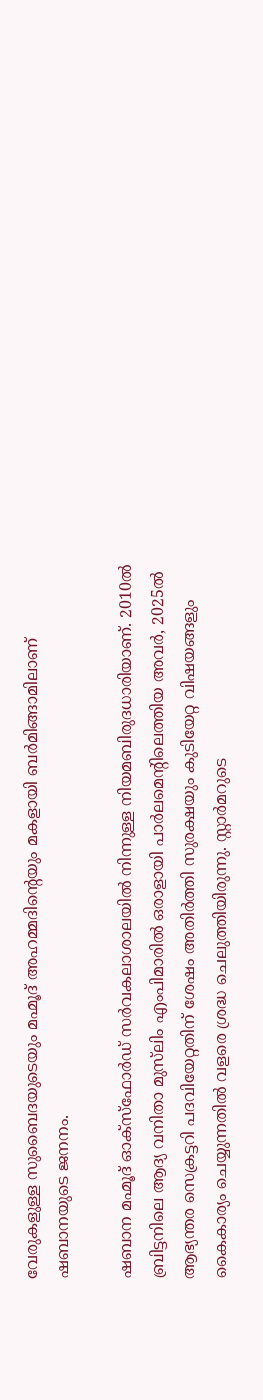വേരുകളുള്ള സുബൈദയുടെയും മഹ്മൂദ് അഹമ്മദിന്റെയും മകളായി ബർമിങ്ങാമിലാണ് ഷബാനയുടെ ജനനം.

ഷബാന മഹ്മൂദ് ഓക്സ്ഫോർഡ് സർവകലാശാലയിൽ നിന്നുള്ള നിയമബിരുദധാരിയാണ്. 2010ൽ ബ്രിട്ടനിലെ ആദ്യ വനിതാ മുസ്‌ലിം എംപിമാരിൽ ഒരാളായി പാർലമെന്റിലെത്തിയ അവർ, 2025ൽ ആഭ്യന്തര സെക്രട്ടറി പദവിയേറ്റതിന് ശേഷം അതിർത്തി സുരക്ഷയും കുടിയേറ്റ വിഷയങ്ങളും കൈകാര്യം ചെയ്യുന്നതിൽ വളരെ ശ്രദ്ധ ചെലുത്തിയിരുന്നു. സ്റ്റാർമറുടെ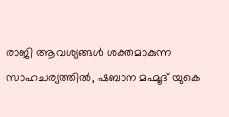രാജി ആവശ്യങ്ങൾ ശക്തമാകുന്ന സാഹചര്യത്തിൽ, ഷബാന മഹ്മൂദ് യുകെ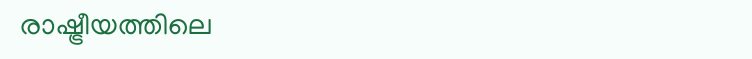രാഷ്ട്രീയത്തിലെ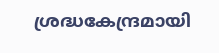ശ്രദ്ധകേന്ദ്രമായി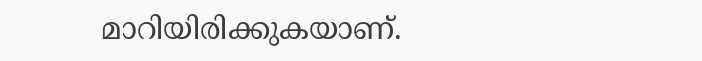മാറിയിരിക്കുകയാണ്.